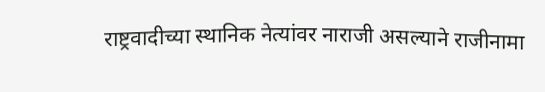राष्ट्रवादीच्या स्थानिक नेत्यांवर नाराजी असल्याने राजीनामा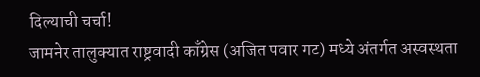दिल्याची चर्चा!
जामनेर तालुक्यात राष्ट्रवादी काँग्रेस (अजित पवार गट) मध्ये अंतर्गत अस्वस्थता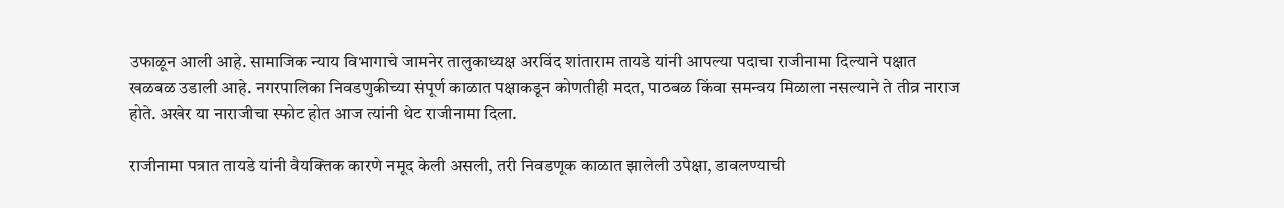उफाळून आली आहे. सामाजिक न्याय विभागाचे जामनेर तालुकाध्यक्ष अरविंद शांताराम तायडे यांनी आपल्या पदाचा राजीनामा दिल्याने पक्षात खळबळ उडाली आहे. नगरपालिका निवडणुकीच्या संपूर्ण काळात पक्षाकडून कोणतीही मदत, पाठबळ किंवा समन्वय मिळाला नसल्याने ते तीव्र नाराज होते. अखेर या नाराजीचा स्फोट होत आज त्यांनी थेट राजीनामा दिला.

राजीनामा पत्रात तायडे यांनी वैयक्तिक कारणे नमूद केली असली, तरी निवडणूक काळात झालेली उपेक्षा, डावलण्याची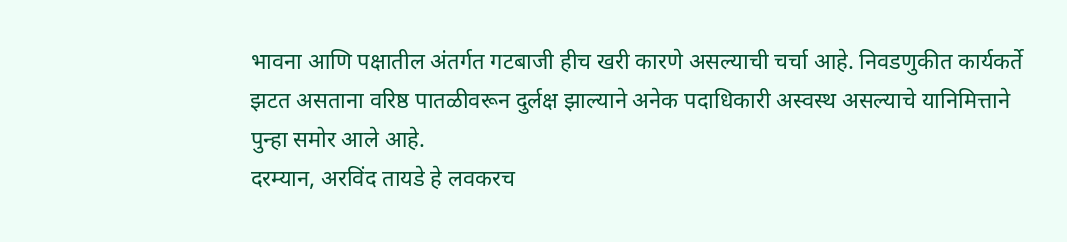भावना आणि पक्षातील अंतर्गत गटबाजी हीच खरी कारणे असल्याची चर्चा आहे. निवडणुकीत कार्यकर्ते झटत असताना वरिष्ठ पातळीवरून दुर्लक्ष झाल्याने अनेक पदाधिकारी अस्वस्थ असल्याचे यानिमित्ताने पुन्हा समोर आले आहे.
दरम्यान, अरविंद तायडे हे लवकरच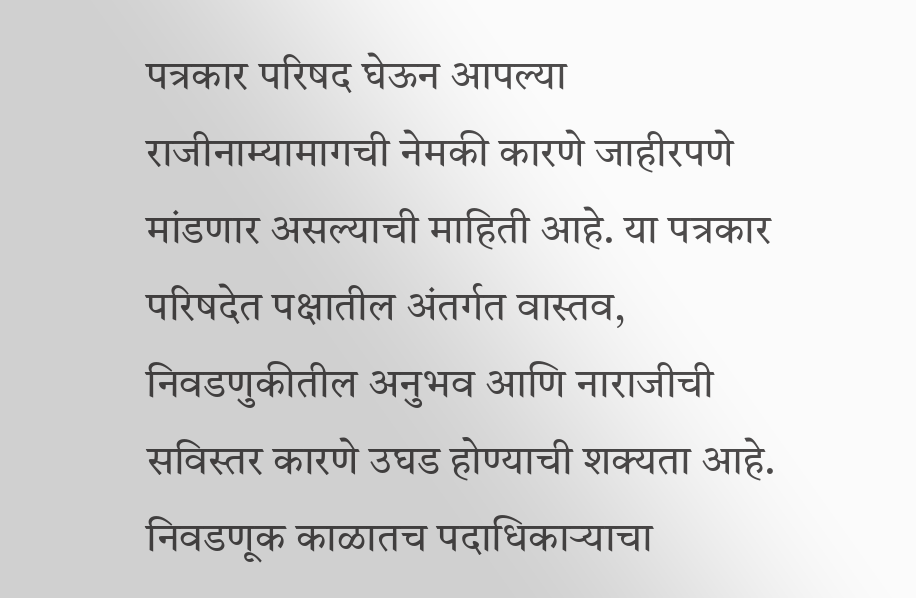पत्रकार परिषद घेऊन आपल्या राजीनाम्यामागची नेमकी कारणे जाहीरपणे मांडणार असल्याची माहिती आहे. या पत्रकार परिषदेत पक्षातील अंतर्गत वास्तव, निवडणुकीतील अनुभव आणि नाराजीची सविस्तर कारणे उघड होण्याची शक्यता आहे. निवडणूक काळातच पदाधिकाऱ्याचा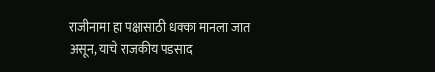राजीनामा हा पक्षासाठी धक्का मानला जात असून, याचे राजकीय पडसाद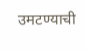उमटण्याची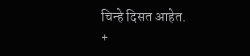चिन्हे दिसत आहेत.
+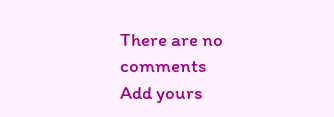There are no comments
Add yours